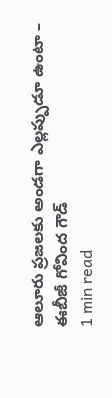ఆలూరు ప్రజలకు అండగా ఎల్లప్పుడూ ఉంటా – ఈబీజీ గోవింద గౌడ్
1 min read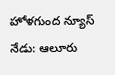హోళగుంద న్యూస్ నేడు: ఆలూరు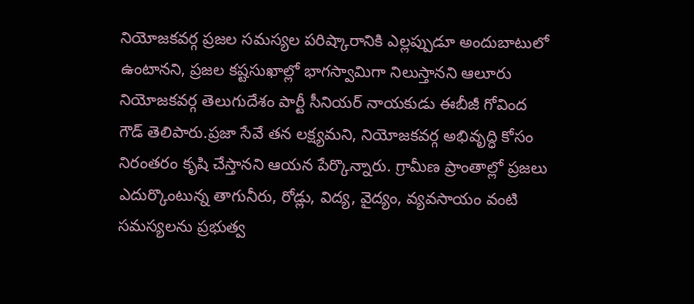నియోజకవర్గ ప్రజల సమస్యల పరిష్కారానికి ఎల్లప్పుడూ అందుబాటులో ఉంటానని, ప్రజల కష్టసుఖాల్లో భాగస్వామిగా నిలుస్తానని ఆలూరు నియోజకవర్గ తెలుగుదేశం పార్టీ సీనియర్ నాయకుడు ఈబీజీ గోవింద గౌడ్ తెలిపారు.ప్రజా సేవే తన లక్ష్యమని, నియోజకవర్గ అభివృద్ధి కోసం నిరంతరం కృషి చేస్తానని ఆయన పేర్కొన్నారు. గ్రామీణ ప్రాంతాల్లో ప్రజలు ఎదుర్కొంటున్న తాగునీరు, రోడ్లు, విద్య, వైద్యం, వ్యవసాయం వంటి సమస్యలను ప్రభుత్వ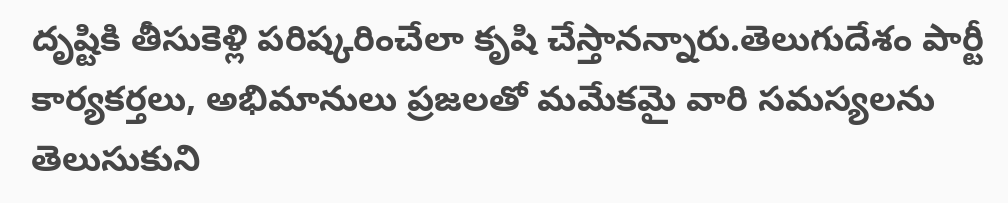దృష్టికి తీసుకెళ్లి పరిష్కరించేలా కృషి చేస్తానన్నారు.తెలుగుదేశం పార్టీ కార్యకర్తలు, అభిమానులు ప్రజలతో మమేకమై వారి సమస్యలను తెలుసుకుని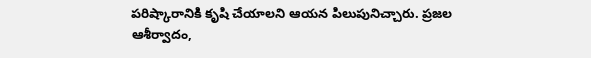పరిష్కారానికి కృషి చేయాలని ఆయన పిలుపునిచ్చారు. ప్రజల ఆశీర్వాదం,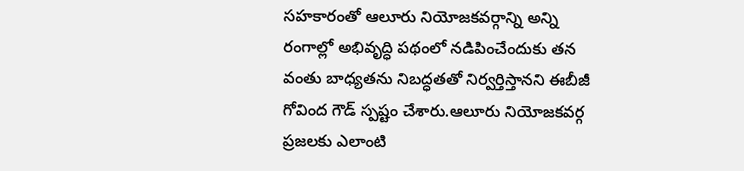సహకారంతో ఆలూరు నియోజకవర్గాన్ని అన్ని రంగాల్లో అభివృద్ధి పథంలో నడిపించేందుకు తన వంతు బాధ్యతను నిబద్ధతతో నిర్వర్తిస్తానని ఈబీజీ గోవింద గౌడ్ స్పష్టం చేశారు.ఆలూరు నియోజకవర్గ ప్రజలకు ఎలాంటి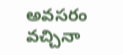అవసరం వచ్చినా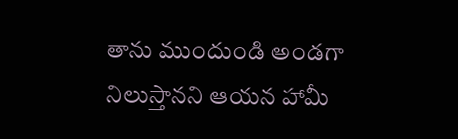తాను ముందుండి అండగా నిలుస్తానని ఆయన హామీ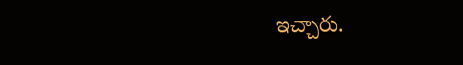ఇచ్చారు.